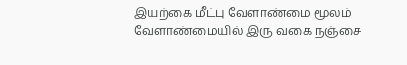இயற்கை மீட்பு வேளாண்மை மூலம்
வேளாண்மையில் இரு வகை நஞ்சை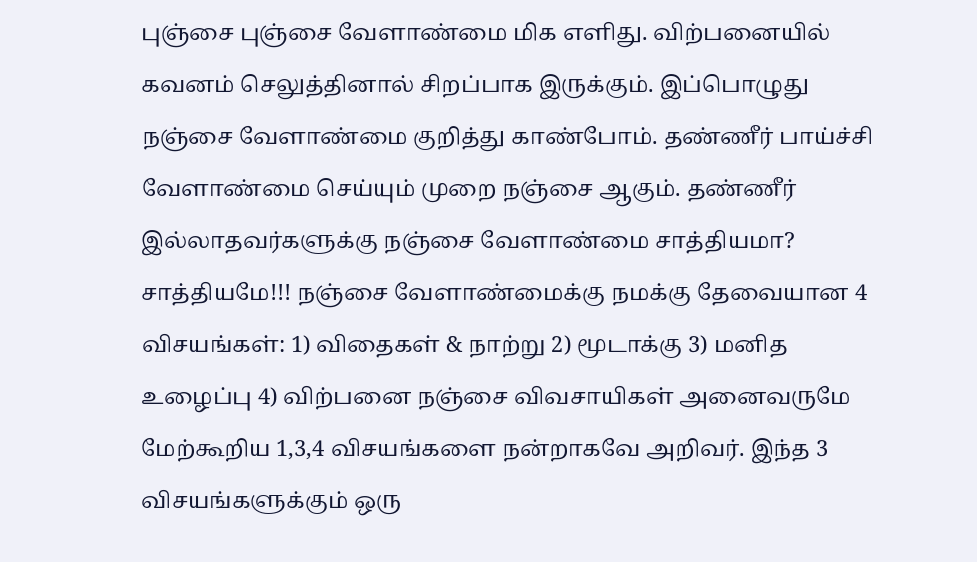புஞ்சை புஞ்சை வேளாண்மை மிக எளிது. விற்பனையில் கவனம் செலுத்தினால் சிறப்பாக இருக்கும். இப்பொழுது நஞ்சை வேளாண்மை குறித்து காண்போம். தண்ணீர் பாய்ச்சி வேளாண்மை செய்யும் முறை நஞ்சை ஆகும். தண்ணீர் இல்லாதவர்களுக்கு நஞ்சை வேளாண்மை சாத்தியமா? சாத்தியமே!!! நஞ்சை வேளாண்மைக்கு நமக்கு தேவையான 4 விசயங்கள்: 1) விதைகள் & நாற்று 2) மூடாக்கு 3) மனித உழைப்பு 4) விற்பனை நஞ்சை விவசாயிகள் அனைவருமே மேற்கூறிய 1,3,4 விசயங்களை நன்றாகவே அறிவர். இந்த 3 விசயங்களுக்கும் ஒரு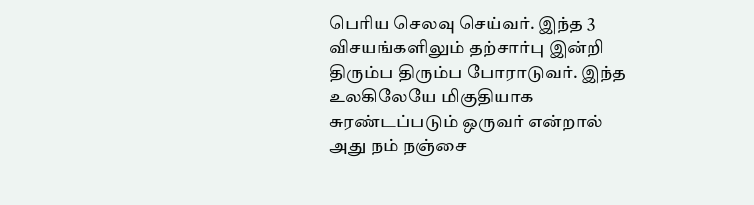பெரிய செலவு செய்வர். இந்த 3 விசயங்களிலும் தற்சார்பு இன்றி திரும்ப திரும்ப போராடுவர். இந்த உலகிலேயே மிகுதியாக சுரண்டப்படும் ஒருவர் என்றால் அது நம் நஞ்சை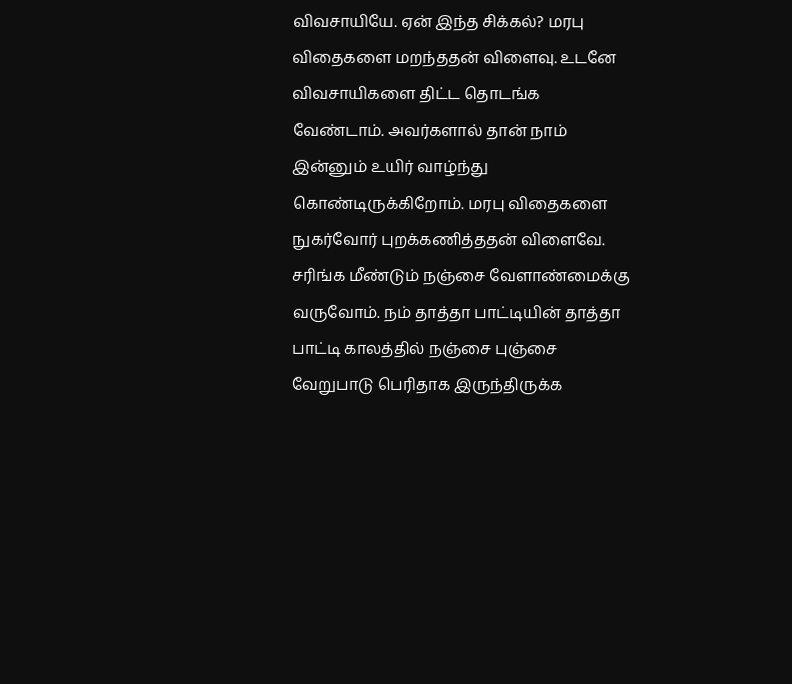விவசாயியே. ஏன் இந்த சிக்கல்? மரபு விதைகளை மறந்ததன் விளைவு. உடனே விவசாயிகளை திட்ட தொடங்க வேண்டாம். அவர்களால் தான் நாம் இன்னும் உயிர் வாழ்ந்து கொண்டிருக்கிறோம். மரபு விதைகளை நுகர்வோர் புறக்கணித்ததன் விளைவே. சரிங்க மீண்டும் நஞ்சை வேளாண்மைக்கு வருவோம். நம் தாத்தா பாட்டியின் தாத்தா பாட்டி காலத்தில் நஞ்சை புஞ்சை வேறுபாடு பெரிதாக இருந்திருக்க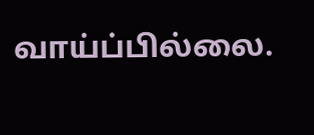வாய்ப்பில்லை.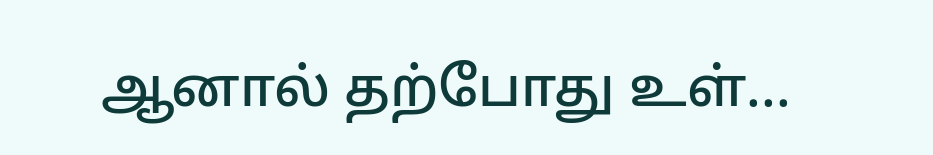ஆனால் தற்போது உள்...